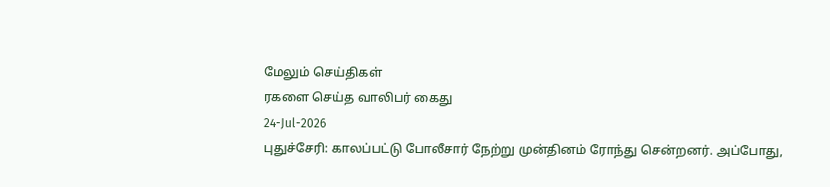மேலும் செய்திகள்
ரகளை செய்த வாலிபர் கைது
24-Jul-2026
புதுச்சேரி: காலப்பட்டு போலீசார் நேற்று முன்தினம் ரோந்து சென்றனர். அப்போது,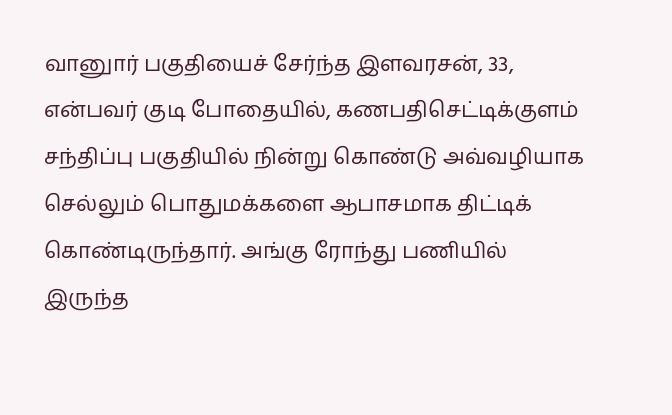வானுார் பகுதியைச் சேர்ந்த இளவரசன், 33, என்பவர் குடி போதையில், கணபதிசெட்டிக்குளம் சந்திப்பு பகுதியில் நின்று கொண்டு அவ்வழியாக செல்லும் பொதுமக்களை ஆபாசமாக திட்டிக் கொண்டிருந்தார். அங்கு ரோந்து பணியில் இருந்த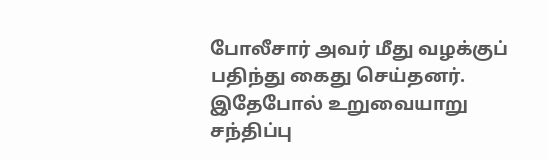போலீசார் அவர் மீது வழக்குப் பதிந்து கைது செய்தனர். இதேபோல் உறுவையாறு சந்திப்பு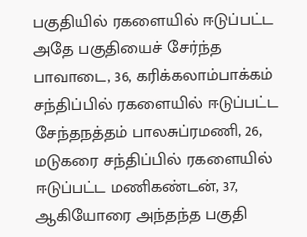பகுதியில் ரகளையில் ஈடுப்பட்ட அதே பகுதியைச் சேர்ந்த பாவாடை, 36, கரிக்கலாம்பாக்கம் சந்திப்பில் ரகளையில் ஈடுப்பட்ட சேந்தநத்தம் பாலசுப்ரமணி, 26, மடுகரை சந்திப்பில் ரகளையில் ஈடுப்பட்ட மணிகண்டன், 37, ஆகியோரை அந்தந்த பகுதி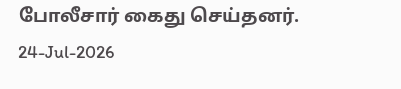போலீசார் கைது செய்தனர்.
24-Jul-2026